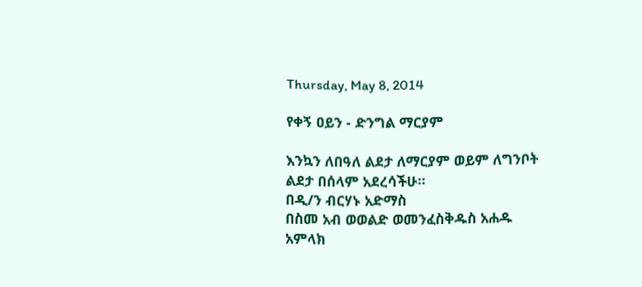Thursday, May 8, 2014

የቀኝ ዐይን - ድንግል ማርያም

እንኳን ለበዓለ ልደታ ለማርያም ወይም ለግንቦት ልደታ በሰላም አደረሳችሁ፡፡
በዲ/ን ብርሃኑ አድማስ
በስመ አብ ወወልድ ወመንፈስቅዱስ አሐዱ አምላክ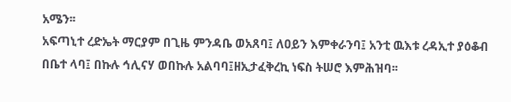አሜን፡፡
አፍጣኒተ ረድኤት ማርያም በጊዜ ምንዳቤ ወአጸባ፤ ለዐይን እምቀራንባ፤ አንቲ ዉእቱ ረዳኢተ ያዕቆብ በቤተ ላባ፤ በኩሉ ኅሊናሃ ወበኩሉ አልባባ፤ዘኢታፈቅረኪ ነፍስ ትሠሮ እምሕዝባ፡፡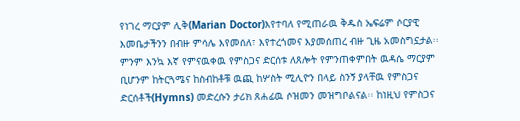የነገረ ማርያም ሊቅ(Marian Doctor)እየተባለ የሚጠራዉ ቅዱስ ኤፍሬም ሶርያዊ እመቤታችንን በብዙ ምሳሌ እየመሰለ፣ እየተረጎመና እያመሰጠረ ብዙ ጊዜ አመስግኗታል፡፡ ምንም እንኳ እኛ የምናዉቀዉ የምስጋና ድርሰቱ ለጸሎት የምንጠቀምበት ዉዳሴ ማርያም ቢሆንም ከትርጓሜና ከስብከቶቹ ዉጪ ከሦስት ሚሊዮን በላይ ስንኝ ያላቸዉ የምስጋና ድርሰቶች(Hymns) መድረሱን ታሪክ ጸሐፊዉ ሶዝመን መዝግቦልናል፡፡ ከነዚህ የምስጋና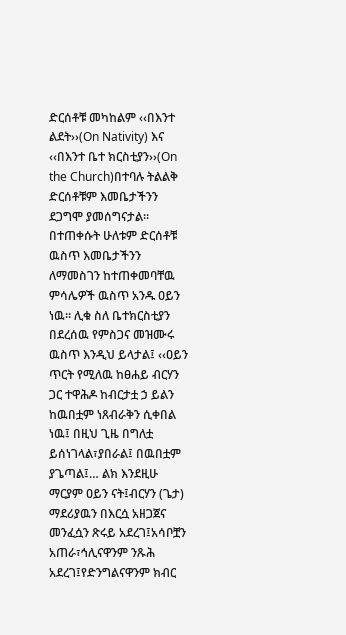ድርሰቶቹ መካከልም ‹‹በእንተ ልደት››(On Nativity) እና ‹‹በእንተ ቤተ ክርስቲያን››(On the Church)በተባሉ ትልልቅ ድርሰቶቹም እመቤታችንን ደጋግሞ ያመሰግናታል፡፡
በተጠቀሱት ሁለቱም ድርሰቶቹ ዉስጥ እመቤታችንን ለማመስገን ከተጠቀመባቸዉ ምሳሌዎች ዉስጥ አንዱ ዐይን ነዉ፡፡ ሊቁ ስለ ቤተክርስቲያን በደረሰዉ የምስጋና መዝሙሩ ዉስጥ እንዲህ ይላታል፤ ‹‹ዐይን ጥርት የሚለዉ ከፀሐይ ብርሃን ጋር ተዋሕዶ ከብርታቷ ኃ ይልን ከዉበቷም ነጸብራቅን ሲቀበል ነዉ፤ በዚህ ጊዜ በግለቷ ይሰነገላል፣ያበራል፤ በዉበቷም ያጌጣል፤… ልክ እንደዚሁ ማርያም ዐይን ናት፤ብርሃን (ጌታ) ማደሪያዉን በእርሷ አዘጋጀና መንፈሷን ጽሩይ አደረገ፤አሳቦቿን አጠራ፣ኅሊናዋንም ንጹሕ አደረገ፤የድንግልናዋንም ክብር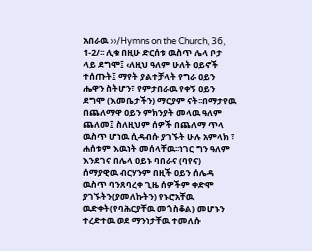አበራዉ ››/Hymns on the Church, 36, 1-2/፡፡ ሊቁ በዚሁ ድርሰቱ ዉስጥ ሌላ ቦታ ላይ ደግሞ፤ ‹ለዚህ ዓለም ሁለት ዐይኖች ተሰጡት፤ ማየት ያልተቻላት የግራ ዐይን ሔዋን ስትሆን፣ የምታበራዉ የቀኝ ዐይን ደግሞ (እመቤታችን) ማርያም ናት፡፡በማታየዉ በጨለማዋ ዐይን ምክንያት መላዉ ዓለም ጨለመ፤ ስለዚህም ሰዎች በጨለማ ጥላ ዉስጥ ሆነዉ ሲዳብሱ ያገኙት ሁሉ አምላክ ፣ ሐሰቱም እዉነት መሰላቸዉ፡፡ነገር ግን ዓለም እንደገና በሌላ ዐይኑ ባበራና (ባየና) ሰማያዊዉ ብርሃንም በዚች ዐይን ሰሌዳ ዉስጥ ባንጸባረቀ ጊዜ ሰዎችም ቀድሞ ያገኙትን(ያመለኩትን) የኑሮአቸዉ ዉድቀት(የባሕርያቸዉ መጎስቆል) መሆኑን ተረድተዉ ወደ ማንነታቸዉ ተመለሱ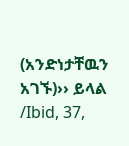(አንድነታቸዉን አገኙ)›› ይላል /Ibid, 37,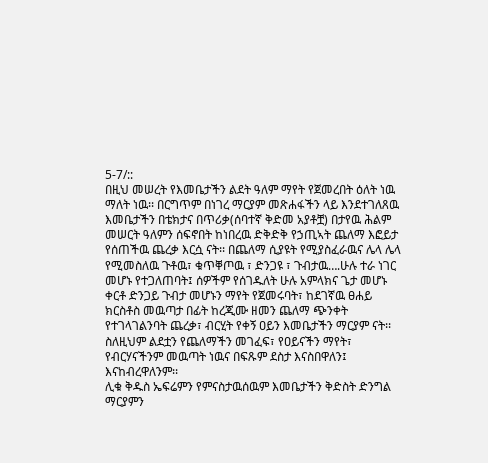5-7/::
በዚህ መሠረት የእመቤታችን ልደት ዓለም ማየት የጀመረበት ዕለት ነዉ ማለት ነዉ፡፡ በርግጥም በነገረ ማርያም መጽሐፋችን ላይ እንደተገለጸዉ እመቤታችን በቴክታና በጥሪቃ(ሰባተኛ ቅድመ አያቶቿ) በታየዉ ሕልም መሠርት ዓለምን ሰፍኖበት ከነበረዉ ድቅድቅ የኃጢኣት ጨለማ እፎይታ የሰጠችዉ ጨረቃ እርሷ ናት፡፡ በጨለማ ሲያዩት የሚያስፈራዉና ሌላ ሌላ የሚመስለዉ ጉቶዉ፣ ቁጥቐጦዉ ፣ ድንጋዩ ፣ ጉብታዉ….ሁሉ ተራ ነገር መሆኑ የተጋለጠባት፤ ሰዎችም የሰገዱለት ሁሉ አምላክና ጌታ መሆኑ ቀርቶ ድንጋይ ጉብታ መሆኑን ማየት የጀመሩባት፣ ከደገኛዉ ፀሐይ ክርስቶስ መዉጣታ በፊት ከረጂሙ ዘመን ጨለማ ጭንቀት የተገላገልንባት ጨረቃ፣ ብርሂት የቀኝ ዐይን እመቤታችን ማርያም ናት፡፡ ስለዚህም ልደቷን የጨለማችን መገፈፍ፣ የዐይናችን ማየት፣ የብርሃናችንም መዉጣት ነዉና በፍጹም ደስታ እናስበዋለን፤ እናከብረዋለንም፡፡
ሊቁ ቅዱስ ኤፍሬምን የምናስታዉሰዉም እመቤታችን ቅድስት ድንግል ማርያምን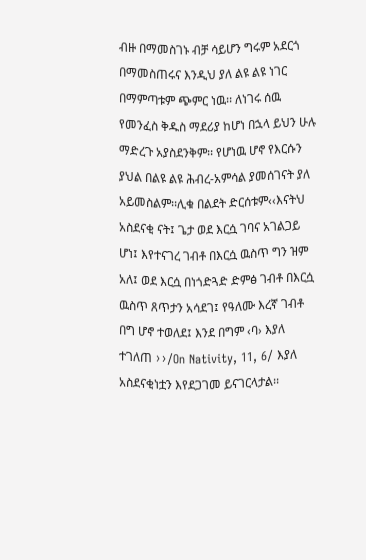ብዙ በማመስገኑ ብቻ ሳይሆን ግሩም አደርጎ በማመስጠሩና እንዲህ ያለ ልዩ ልዩ ነገር በማምጣቱም ጭምር ነዉ፡፡ ለነገሩ ሰዉ የመንፈስ ቅዱስ ማደሪያ ከሆነ በኋላ ይህን ሁሉ ማድረጉ አያስደንቅም፡፡ የሆነዉ ሆኖ የእርሱን ያህል በልዩ ልዩ ሕብረ-አምሳል ያመሰገናት ያለ አይመስልም፡፡ሊቁ በልደት ድርሰቱም‹‹እናትህ አስደናቂ ናት፤ ጌታ ወደ እርሷ ገባና አገልጋይ ሆነ፤ እየተናገረ ገብቶ በእርሷ ዉስጥ ግን ዝም አለ፤ ወደ እርሷ በነጎድጓድ ድምፅ ገብቶ በእርሷ ዉስጥ ጸጥታን አሳደገ፤ የዓለሙ እረኛ ገብቶ በግ ሆኖ ተወለደ፤ እንደ በግም ‹ባ› እያለ ተገለጠ ››/On Nativity, 11, 6/ እያለ አስደናቂነቷን እየደጋገመ ይናገርላታል፡፡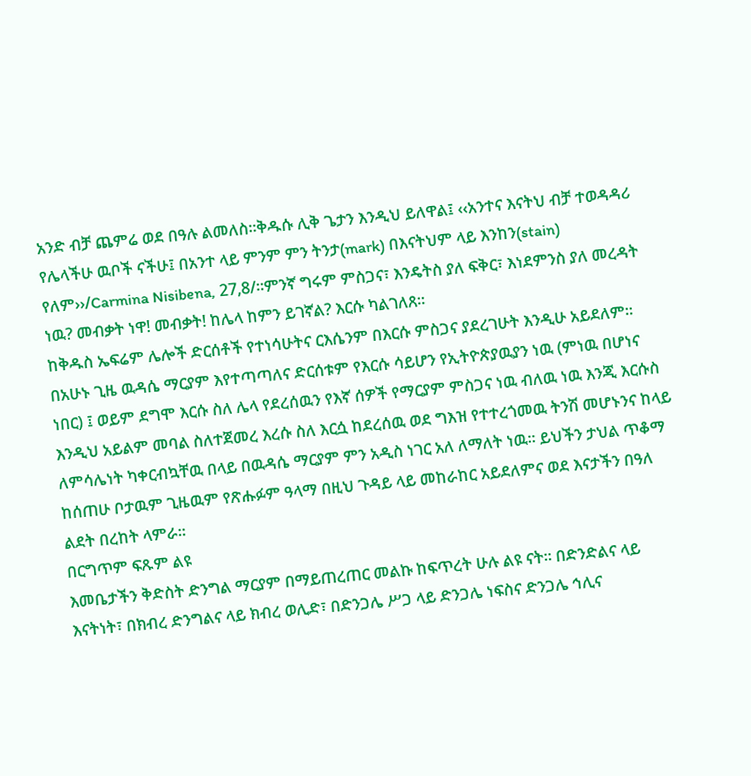አንድ ብቻ ጨምሬ ወደ በዓሉ ልመለስ፡፡ቅዱሱ ሊቅ ጌታን እንዲህ ይለዋል፤ ‹‹አንተና እናትህ ብቻ ተወዳዳሪ የሌላችሁ ዉቦች ናችሁ፤ በአንተ ላይ ምንም ምን ትንታ(mark) በእናትህም ላይ እንከን(stain) የለም››/Carmina Nisibena, 27,8/፡፡ምንኛ ግሩም ምስጋና፣ እንዴትስ ያለ ፍቅር፣ እነደምንስ ያለ መረዳት ነዉ? መብቃት ነዋ! መብቃት! ከሌላ ከምን ይገኛል? እርሱ ካልገለጸ፡፡
ከቅዱስ ኤፍሬም ሌሎች ድርሰቶች የተነሳሁትና ርእሴንም በእርሱ ምስጋና ያደረገሁት እንዲሁ አይደለም፡፡ በአሁኑ ጊዜ ዉዳሴ ማርያም እየተጣጣለና ድርሰቱም የእርሱ ሳይሆን የኢትዮጵያዉያን ነዉ (ምነዉ በሆነና ነበር) ፤ ወይም ደግሞ እርሱ ስለ ሌላ የደረሰዉን የእኛ ሰዎች የማርያም ምስጋና ነዉ ብለዉ ነዉ እንጂ እርሱስ እንዲህ አይልም መባል ስለተጀመረ እረሱ ስለ እርሷ ከደረሰዉ ወደ ግእዝ የተተረጎመዉ ትንሽ መሆኑንና ከላይ ለምሳሌነት ካቀርብኳቸዉ በላይ በዉዳሴ ማርያም ምን አዲስ ነገር አለ ለማለት ነዉ፡፡ ይህችን ታህል ጥቆማ ከሰጠሁ ቦታዉም ጊዜዉም የጽሑፉም ዓላማ በዚህ ጉዳይ ላይ መከራከር አይደለምና ወደ እናታችን በዓለ ልደት በረከት ላምራ፡፡
በርግጥም ፍጹም ልዩ
እመቤታችን ቅድስት ድንግል ማርያም በማይጠረጠር መልኩ ከፍጥረት ሁሉ ልዩ ናት፡፡ በድንድልና ላይ እናትነት፣ በክብረ ድንግልና ላይ ክብረ ወሊድ፣ በድንጋሌ ሥጋ ላይ ድንጋሌ ነፍስና ድንጋሌ ኅሊና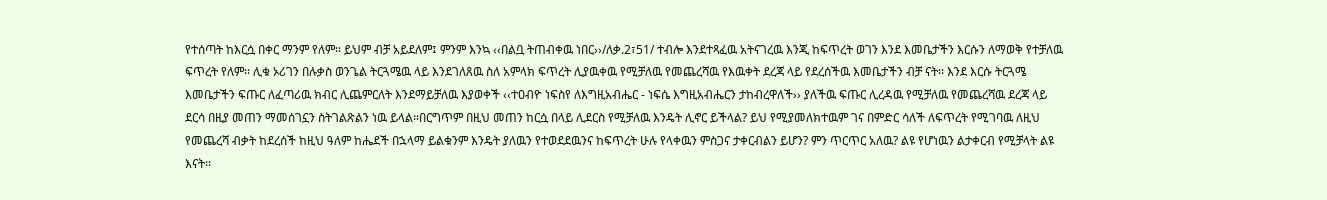የተሰጣት ከእርሷ በቀር ማንም የለም፡፡ ይህም ብቻ አይደለም፤ ምንም እንኳ ‹‹በልቧ ትጠብቀዉ ነበር››/ለቃ.2፣51/ ተብሎ እንደተጻፈዉ አትናገረዉ እንጂ ከፍጥረት ወገን እንደ እመቤታችን እርሱን ለማወቅ የተቻለዉ ፍጥረት የለም፡፡ ሊቁ ኦሪገን በሉቃስ ወንጌል ትርጓሜዉ ላይ እንደገለጸዉ ስለ አምላክ ፍጥረት ሊያዉቀዉ የሚቻለዉ የመጨረሻዉ የእዉቀት ደረጃ ላይ የደረሰችዉ እመቤታችን ብቻ ናት፡፡ እንደ እርሱ ትርጓሜ እመቤታችን ፍጡር ለፈጣሪዉ ክብር ሊጨምርለት እንደማይቻለዉ እያወቀች ‹‹ተዐብዮ ነፍስየ ለእግዚአብሔር - ነፍሴ እግዚአብሔርን ታከብረዋለች›› ያለችዉ ፍጡር ሊረዳዉ የሚቻለዉ የመጨረሻዉ ደረጃ ላይ ደርሳ በዚያ መጠን ማመሰገኗን ስትገልጽልን ነዉ ይላል፡፡በርግጥም በዚህ መጠን ከርሷ በላይ ሊደርስ የሚቻለዉ እንዴት ሊኖር ይችላል? ይህ የሚያመለክተዉም ገና በምድር ሳለች ለፍጥረት የሚገባዉ ለዚህ የመጨረሻ ብቃት ከደረሰች ከዚህ ዓለም ከሔደች በኋላማ ይልቁንም እንዴት ያለዉን የተወደደዉንና ከፍጥረት ሁሉ የላቀዉን ምስጋና ታቀርብልን ይሆን? ምን ጥርጥር አለዉ? ልዩ የሆነዉን ልታቀርብ የሚቻላት ልዩ እናት፡፡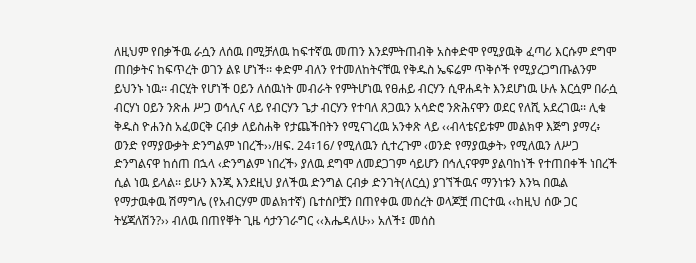ለዚህም የበቃችዉ ራሷን ለሰዉ በሚቻለዉ ከፍተኛዉ መጠን እንደምትጠብቅ አስቀድሞ የሚያዉቅ ፈጣሪ እርሱም ደግሞ ጠበቃትና ከፍጥረት ወገን ልዩ ሆነች፡፡ ቀድም ብለን የተመለከትናቸዉ የቅዱስ ኤፍሬም ጥቅሶች የሚያረጋግጡልንም ይህንኑ ነዉ፡፡ ብርሂት የሆነች ዐይን ለሰዉነት መብራት የምትሆነዉ የፀሐይ ብርሃን ሲዋሐዳት እንደሆነዉ ሁሉ እርሷም በራሷ ብርሃነ ዐይን ንጽሐ ሥጋ ወኅሊና ላይ የብርሃን ጌታ ብርሃን የተባለ ጸጋዉን አሳድሮ ንጽሕናዋን ወደር የለሺ አደረገዉ፡፡ ሊቁ ቅዱስ ዮሐንስ አፈወርቅ ርብቃ ለይስሐቅ የታጨችበትን የሚናገረዉ አንቀጽ ላይ ‹‹ብላቴናይቱም መልክዋ እጅግ ያማረ፥ ወንድ የማያውቃት ድንግልም ነበረች››/ዘፍ. 24፣16/ የሚለዉን ሲተረጉም ‹ወንድ የማያዉቃት› የሚለዉን ለሥጋ ድንግልናዋ ከሰጠ በኋላ ‹ድንግልም ነበረች› ያለዉ ደግሞ ለመደጋገም ሳይሆን በኅሊናዋም ያልባከነች የተጠበቀች ነበረች ሲል ነዉ ይላል፡፡ ይሁን እንጂ እንደዚህ ያለችዉ ድንግል ርብቃ ድንገት(ለርሷ) ያገኘችዉና ማንነቱን እንኳ በዉል የማታዉቀዉ ሽማግሌ (የአብርሃም መልክተኛ) ቤተሰቦቿን በጠየቀዉ መሰረት ወላጆቿ ጠርተዉ ‹‹ከዚህ ሰው ጋር ትሄጃለሽን?›› ብለዉ በጠየቐት ጊዜ ሳታንገራግር ‹‹እሔዳለሁ›› አለች፤ መሰስ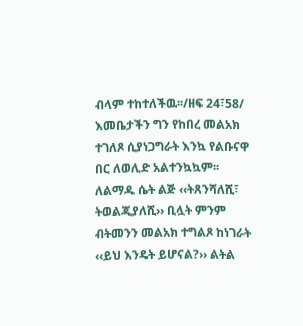ብላም ተከተለችዉ፡፡/ዘፍ 24፣58/ እመቤታችን ግን የከበረ መልአክ ተገለጾ ሲያነጋግራት እንኳ የልቡናዋ በር ለወሊድ አልተንኳኳም፡፡ ለልማዱ ሴት ልጅ ‹‹ትጸንሻለሺ፣ ትወልጂያለሺ›› ቢሏት ምንም ብትመንን መልአክ ተግልጾ ከነገራት ‹‹ይህ እንዴት ይሆናል?›› ልትል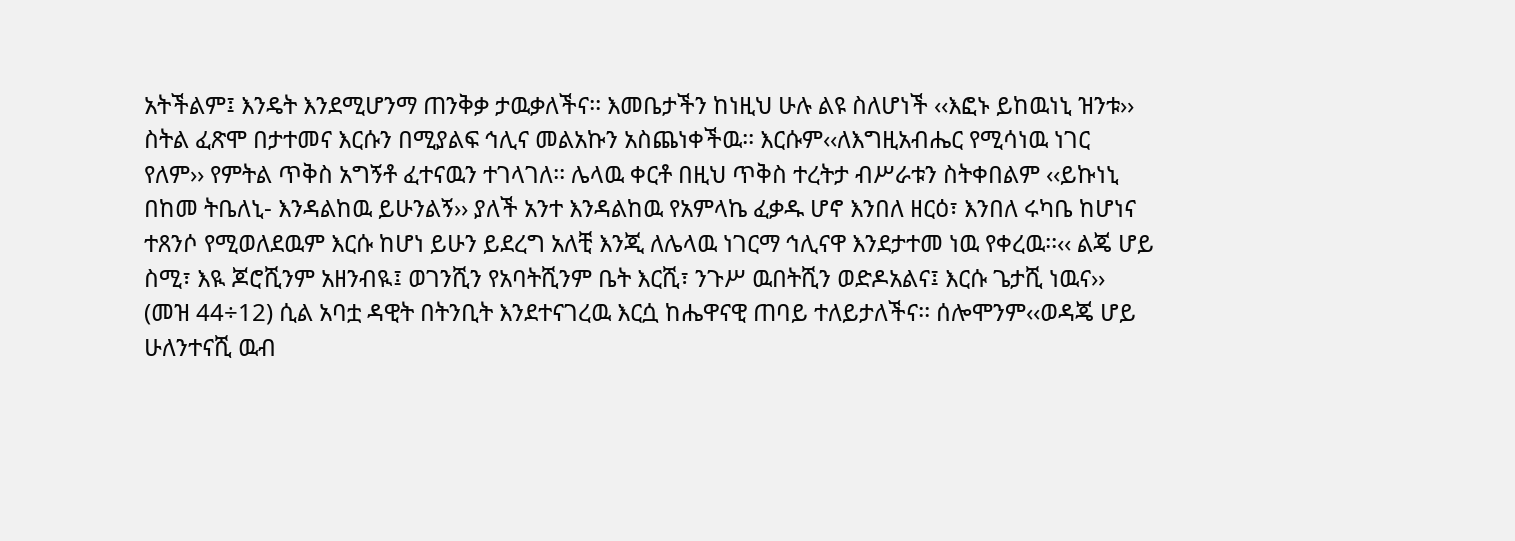አትችልም፤ እንዴት እንደሚሆንማ ጠንቅቃ ታዉቃለችና፡፡ እመቤታችን ከነዚህ ሁሉ ልዩ ስለሆነች ‹‹እፎኑ ይከዉነኒ ዝንቱ›› ስትል ፈጽሞ በታተመና እርሱን በሚያልፍ ኅሊና መልአኩን አስጨነቀችዉ፡፡ እርሱም‹‹ለእግዚአብሔር የሚሳነዉ ነገር የለም›› የምትል ጥቅስ አግኝቶ ፈተናዉን ተገላገለ፡፡ ሌላዉ ቀርቶ በዚህ ጥቅስ ተረትታ ብሥራቱን ስትቀበልም ‹‹ይኩነኒ በከመ ትቤለኒ- እንዳልከዉ ይሁንልኝ›› ያለች አንተ እንዳልከዉ የአምላኬ ፈቃዱ ሆኖ እንበለ ዘርዕ፣ እንበለ ሩካቤ ከሆነና ተጸንሶ የሚወለደዉም እርሱ ከሆነ ይሁን ይደረግ አለቺ እንጂ ለሌላዉ ነገርማ ኅሊናዋ እንደታተመ ነዉ የቀረዉ፡፡‹‹ ልጄ ሆይ ስሚ፣ እዪ ጆሮሺንም አዘንብዪ፤ ወገንሺን የአባትሺንም ቤት እርሺ፣ ንጉሥ ዉበትሺን ወድዶአልና፤ እርሱ ጌታሺ ነዉና›› (መዝ 44÷12) ሲል አባቷ ዳዊት በትንቢት እንደተናገረዉ እርሷ ከሔዋናዊ ጠባይ ተለይታለችና፡፡ ሰሎሞንም‹‹ወዳጄ ሆይ ሁለንተናሺ ዉብ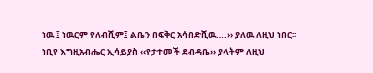ነዉ ፤ ነዉርም የለብሺም፤ ልቤን በፍቅር አሳበድሺዉ….›› ያለዉ ለዚህ ነበር፡፡
ነቢየ እግዚአብሔር ኢሳይያስ ‹‹የታተመች ደብዳቤ›› ያላትም ለዚህ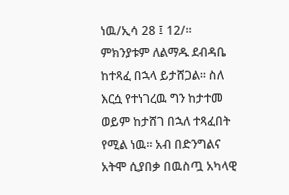ነዉ/ኢሳ 28 ፤ 12/፡፡ ምክንያቱም ለልማዱ ደብዳቤ ከተጻፈ በኋላ ይታሸጋል፡፡ ስለ እርሷ የተነገረዉ ግን ከታተመ ወይም ከታሸገ በኋለ ተጻፈበት የሚል ነዉ፡፡ አብ በድንግልና አትሞ ሲያበቃ በዉስጧ አካላዊ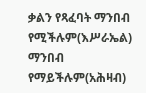ቃልን የጻፈባት ማንበብ የሚችሉም(እሥራኤል) ማንበብ የማይችሉም(አሕዛብ)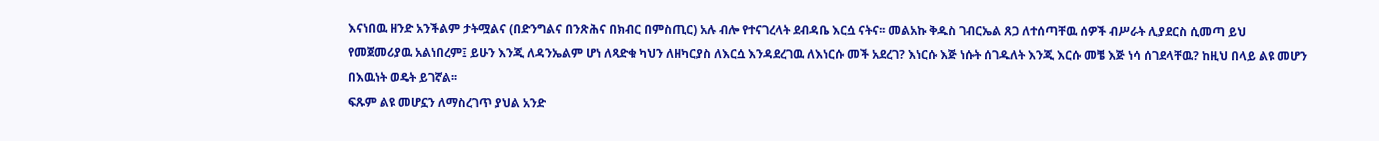እናነበዉ ዘንድ አንችልም ታትሟልና (በድንግልና በንጽሕና በክብር በምስጢር) አሉ ብሎ የተናገረላት ደብዳቤ እርሷ ናትና፡፡ መልአኩ ቅዱስ ገብርኤል ጸጋ ለተሰጣቸዉ ሰዎች ብሥራት ሊያደርስ ሲመጣ ይህ የመጀመሪያዉ አልነበረም፤ ይሁን እንጂ ለዳንኤልም ሆነ ለጻድቁ ካህን ለዘካርያስ ለእርሷ እንዳደረገዉ ለእነርሱ መች አደረገ? እነርሱ እጅ ነሱት ሰገዱለት እንጂ እርሱ መቼ እጅ ነሳ ሰገደላቸዉ? ከዚህ በላይ ልዩ መሆን በእዉነት ወዴት ይገኛል፡፡
ፍጹም ልዩ መሆኗን ለማስረገጥ ያህል አንድ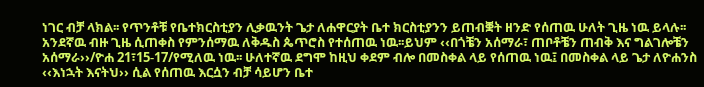ነገር ብቻ ላክል፡፡ የጥንቶቹ የቤተክርስቲያን ሊቃዉንት ጌታ ለሐዋርያት ቤተ ክርስቲያንን ይጠብቛት ዘንድ የሰጠዉ ሁለት ጊዜ ነዉ ይላሉ፡፡ አንደኛዉ ብዙ ጊዜ ሲጠቀስ የምንሰማዉ ለቅዱስ ጴጥሮስ የተሰጠዉ ነዉ፡፡ይህም ‹‹በጎቼን አሰማራ፣ ጠቦቶቼን ጠብቅ እና ግልገሎቼን አሰማራ››/ዮሐ 21፣15-17/የሚለዉ ነዉ፡፡ ሁለተኛዉ ደግሞ ከዚህ ቀደም ብሎ በመስቀል ላይ የሰጠዉ ነዉ፤ በመስቀል ላይ ጌታ ለዮሐንስ ‹‹እነኋት እናትህ›› ሲል የሰጠዉ እርሷን ብቻ ሳይሆን ቤተ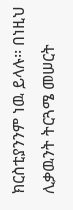ክርስቲያንንም ነዉ ይላሉ፡፡ በነዚህ ሊቃዉንት ትርጓሜ መሠርት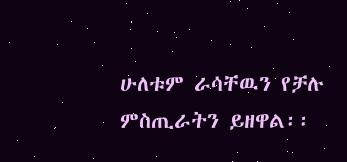ሁለቱም ራሳቸዉን የቻሉ ምስጢራትን ይዘዋል፡፡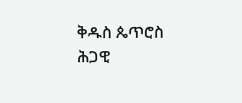ቅዱስ ጴጥሮስ ሕጋዊ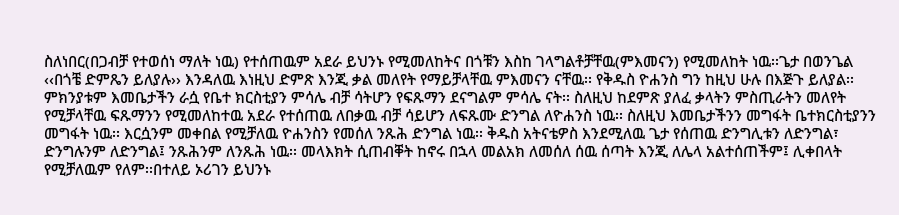ስለነበር(በጋብቻ የተወሰነ ማለት ነዉ) የተሰጠዉም አደራ ይህንኑ የሚመለከትና በጎቹን እስከ ገላግልቶቻቸዉ(ምእመናን) የሚመለከት ነዉ፡፡ጌታ በወንጌል ‹‹በጎቼ ድምጼን ይለያሉ›› እንዳለዉ እነዚህ ድምጽ እንጂ ቃል መለየት የማይቻላቸዉ ምእመናን ናቸዉ፡፡ የቅዱስ ዮሐንስ ግን ከዚህ ሁሉ በእጅጉ ይለያል፡፡ምክንያቱም እመቤታችን ራሷ የቤተ ክርስቲያን ምሳሌ ብቻ ሳትሆን የፍጹማን ደናግልም ምሳሌ ናት፡፡ ስለዚህ ከደምጽ ያለፈ ቃላትን ምስጢራትን መለየት የሚቻላቸዉ ፍጹማንን የሚመለከተዉ አደራ የተሰጠዉ ለበቃዉ ብቻ ሳይሆን ለፍጹሙ ድንግል ለዮሐንስ ነዉ፡፡ ስለዚህ እመቤታችንን መግፋት ቤተክርስቲያንን መግፋት ነዉ፡፡ እርሷንም መቀበል የሚቻለዉ ዮሐንስን የመሰለ ንጹሕ ድንግል ነዉ፡፡ ቅዱስ አትናቴዎስ እንደሚለዉ ጌታ የሰጠዉ ድንግሊቱን ለድንግል፣ ድንግሉንም ለድንግል፤ ንጹሕንም ለንጹሕ ነዉ፡፡ መላእክት ሲጠብቐት ከኖሩ በኋላ መልአክ ለመሰለ ሰዉ ሰጣት እንጂ ለሌላ አልተሰጠችም፤ ሊቀበላት የሚቻለዉም የለም፡፡በተለይ ኦሪገን ይህንኑ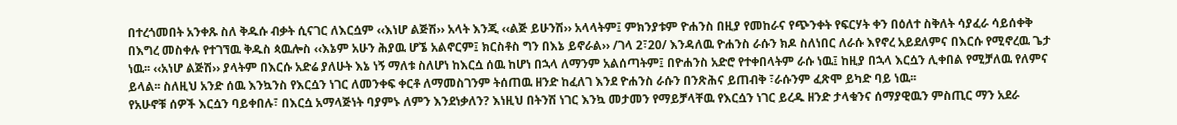በተረጎመበት አንቀጹ ስለ ቅዱሱ ብቃት ሲናገር ለእርሷም ‹‹እነሆ ልጅሽ›› አላት እንጂ ‹‹ልጅ ይሁንሽ›› አላላትም፤ ምክንያቱም ዮሐንስ በዚያ የመከራና የጭንቀት የፍርሃት ቀን በዕለተ ስቅለት ሳያፈራ ሳይሰቀቅ በእግረ መስቀሉ የተገኘዉ ቅዱስ ጳዉሎስ ‹‹እኔም አሁን ሕያዉ ሆኜ አልኖርም፤ ክርስቶስ ግን በእኔ ይኖራል›› /ገላ 2፣20/ እንዳለዉ ዮሐንስ ራሱን ክዶ ስለነበር ለራሱ እየኖረ አይደለምና በእርሱ የሚኖረዉ ጌታ ነዉ፡፡ ‹‹አነሆ ልጅሽ›› ያላትም በእርሱ አድሬ ያለሁት እኔ ነኝ ማለቱ ስለሆነ ከእርሷ ሰዉ ከሆነ በኋላ ለማንም አልሰጣትም፤ በዮሐንስ አድሮ የተቀበላትም ራሱ ነዉ፤ ከዚያ በኋላ እርሷን ሊቀበል የሚቻለዉ የለምና ይላል፡፡ ስለዚህ አንድ ሰዉ እንኳንስ የእርሷን ነገር ለመንቀፍ ቀርቶ ለማመስገንም ትሰጠዉ ዘንድ ከፈለገ እንደ ዮሐንስ ራሱን በንጽሕና ይጠብቅ ፣ራሱንም ፈጽሞ ይካድ ባይ ነዉ፡፡
የአሁኖቹ ሰዎች እርሷን ባይቀበሉ፣ በእርሷ አማላጅነት ባያምኑ ለምን እንደነቃለን? እነዚህ በትንሽ ነገር እንኳ መታመን የማይቻላቸዉ የእርሷን ነገር ይረዱ ዘንድ ታላቁንና ሰማያዊዉን ምስጢር ማን አደራ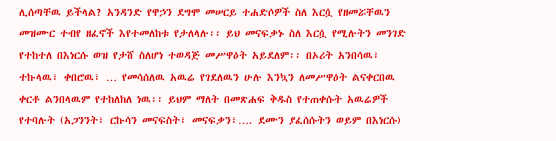ሊሰጣቸዉ ይችላል? አንዳንድ የዋኃን ደግሞ መሠርይ ተሐድሶዎች ስለ እርሷ የዘመሯቸዉን መዝሙር ተብየ ዘፈኖች እየተመለከቱ የታለላሉ፡፡ ይህ መናፍቃኑ ስለ እርሷ የሚሉትን መንገድ የተከተለ በእነርሱ ወዝ የታሸ ስለሆነ ተወዳጅ መሥዋዕት አይደለም፡፡ በኦሪት አንበሳዉ፣ ተኩላዉ፣ ቀበሮዉ፣ … የመሳሰለዉ አዉሬ የገደለዉን ሁሉ እንኳን ለመሥዋዕት ልናቀርበዉ ቀርቶ ልንበላዉም የተከለከለ ነዉ፡፡ ይህም ማለት በመጽሐፍ ቅዱስ የተጠቀሱት አዉሬዎች የተባሉት (አጋንንት፣ ርኩሳን መናፍስት፣ መናፍቃን፣…. ደሙን ያፈሰሱትን ወይም በእነርሱ)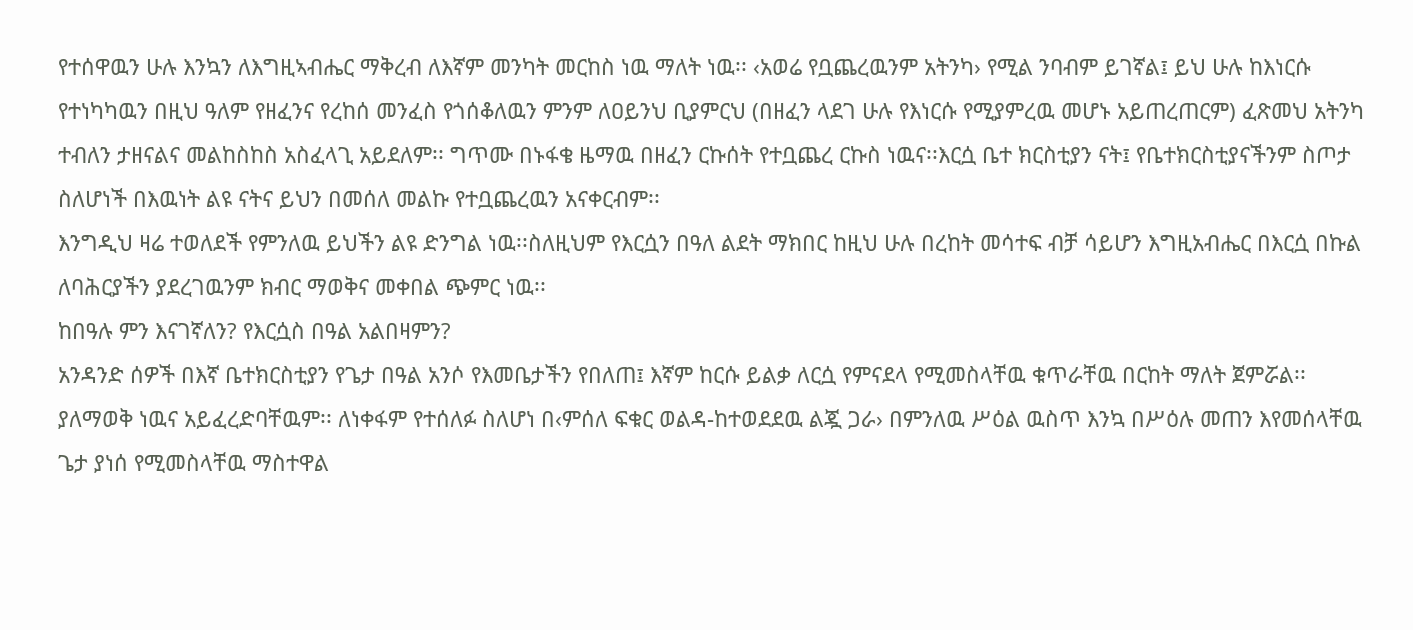የተሰዋዉን ሁሉ እንኳን ለእግዚኣብሔር ማቅረብ ለእኛም መንካት መርከስ ነዉ ማለት ነዉ፡፡ ‹አወሬ የቧጨረዉንም አትንካ› የሚል ንባብም ይገኛል፤ ይህ ሁሉ ከእነርሱ የተነካካዉን በዚህ ዓለም የዘፈንና የረከሰ መንፈስ የጎሰቆለዉን ምንም ለዐይንህ ቢያምርህ (በዘፈን ላደገ ሁሉ የእነርሱ የሚያምረዉ መሆኑ አይጠረጠርም) ፈጽመህ አትንካ ተብለን ታዘናልና መልከስከስ አስፈላጊ አይደለም፡፡ ግጥሙ በኑፋቄ ዜማዉ በዘፈን ርኩሰት የተቧጨረ ርኩስ ነዉና፡፡እርሷ ቤተ ክርስቲያን ናት፤ የቤተክርስቲያናችንም ስጦታ ስለሆነች በእዉነት ልዩ ናትና ይህን በመሰለ መልኩ የተቧጨረዉን አናቀርብም፡፡
እንግዲህ ዛሬ ተወለደች የምንለዉ ይህችን ልዩ ድንግል ነዉ፡፡ስለዚህም የእርሷን በዓለ ልደት ማክበር ከዚህ ሁሉ በረከት መሳተፍ ብቻ ሳይሆን እግዚአብሔር በእርሷ በኩል ለባሕርያችን ያደረገዉንም ክብር ማወቅና መቀበል ጭምር ነዉ፡፡
ከበዓሉ ምን እናገኛለን? የእርሷስ በዓል አልበዛምን?
አንዳንድ ሰዎች በእኛ ቤተክርስቲያን የጌታ በዓል አንሶ የእመቤታችን የበለጠ፤ እኛም ከርሱ ይልቃ ለርሷ የምናደላ የሚመስላቸዉ ቁጥራቸዉ በርከት ማለት ጀምሯል፡፡ ያለማወቅ ነዉና አይፈረድባቸዉም፡፡ ለነቀፋም የተሰለፉ ስለሆነ በ‹ምሰለ ፍቁር ወልዳ-ከተወደደዉ ልጇ ጋራ› በምንለዉ ሥዕል ዉስጥ እንኳ በሥዕሉ መጠን እየመሰላቸዉ ጌታ ያነሰ የሚመስላቸዉ ማስተዋል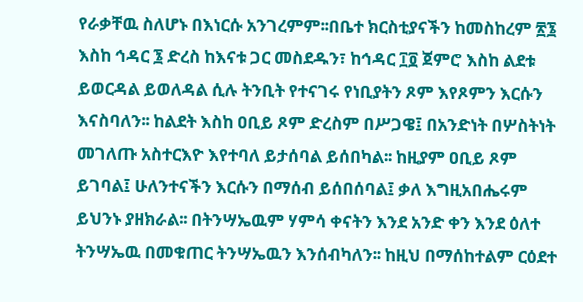የራቃቸዉ ስለሆኑ በእነርሱ አንገረምም፡፡በቤተ ክርስቲያናችን ከመስከረም ፳፮ እስከ ኅዳር ፮ ድረስ ከእናቱ ጋር መስደዱን፣ ከኅዳር ፲፬ ጀምሮ እስከ ልደቱ ይወርዳል ይወለዳል ሲሉ ትንቢት የተናገሩ የነቢያትን ጾም እየጾምን እርሱን እናስባለን፡፡ ከልደት እስከ ዐቢይ ጾም ድረስም በሥጋዌ፤ በአንድነት በሦስትነት መገለጡ አስተርእዮ እየተባለ ይታሰባል ይሰበካል፡፡ ከዚያም ዐቢይ ጾም ይገባል፤ ሁለንተናችን እርሱን በማሰብ ይሰበሰባል፤ ቃለ እግዚአበሔሩም ይህንኑ ያዘክራል፡፡ በትንሣኤዉም ሃምሳ ቀናትን እንደ አንድ ቀን እንደ ዕለተ ትንሣኤዉ በመቁጠር ትንሣኤዉን እንሰብካለን፡፡ ከዚህ በማሰከተልም ርዕደተ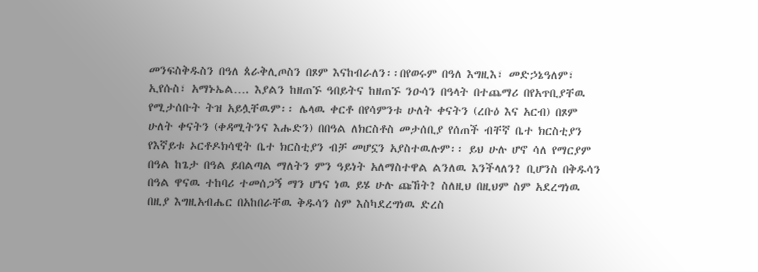መንፍስቅዱስን በዓለ ጰራቅሊጦስን በጾም እናከብራለን፡፡በየወሩም በዓለ እግዚእ፣ መድኃኔዓለም፣ ኢየሱስ፣ አማኑኤል…. እያልን ከዘጠኙ ዓበይትና ከዘጠኙ ንዑሳን በዓላት በተጨማሪ በየአጥቢያቸዉ የሚታሰቡት ትዝ አይሏቸዉም፡፡ ሌላዉ ቀርቶ በየሳምንቱ ሁለት ቀናትን (ረቡዕ እና አርብ) በጾም ሁለት ቀናትን (ቀዳሚትንና እሑድን) በበዓል ለክርስቶስ መታሰቢያ የሰጠች ብቸኛ ቤተ ክርስቲያን የእኛይቱ ኦርቶዶክሳዊት ቤተ ክርስቲያን ብቻ መሆኗን አያስተዉሉም፡፡ ይህ ሁሉ ሆኖ ሳለ የማርያም በዓል ከጌታ በዓል ይበልጣል ማለትን ምን ዓይነት አለማስተዋል ልንለዉ እንችላለን? ቢሆንስ በቅዱሳን በዓል ዋናዉ ተከባሪ ተመሰጋኝ ማን ሆነና ነዉ ይሄ ሁሉ ጩኸት? ስለዚህ በዚህም ስም አደረግነዉ በዚያ እግዚአብሔር በአከበራቸዉ ቅዱሳን ስም እስካደረግነዉ ድረስ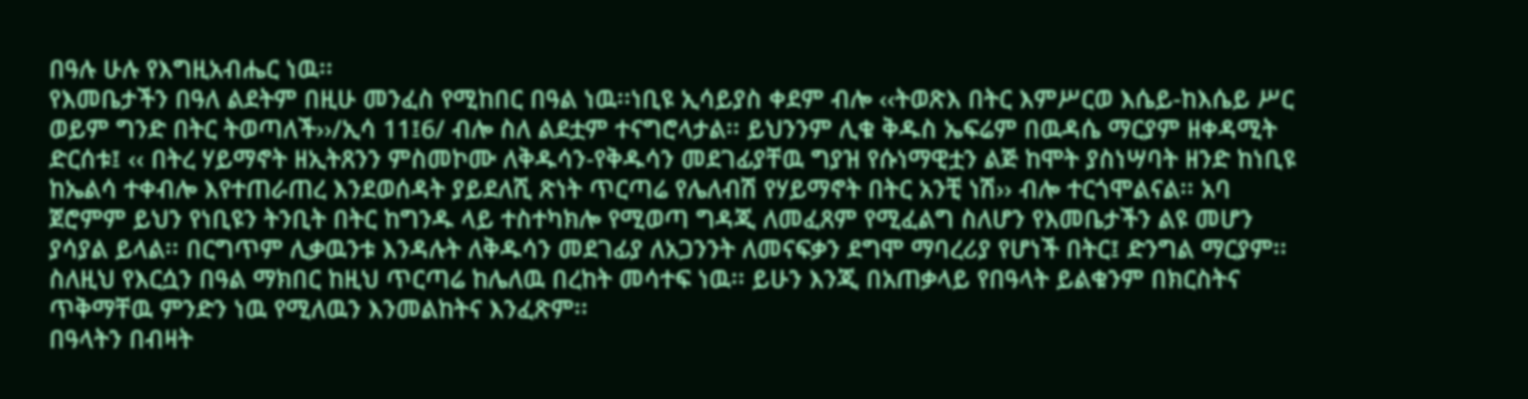በዓሉ ሁሉ የእግዚአብሔር ነዉ፡፡
የእመቤታችን በዓለ ልደትም በዚሁ መንፈስ የሚከበር በዓል ነዉ፡፡ነቢዩ ኢሳይያስ ቀደም ብሎ ‹‹ትወጽእ በትር እምሥርወ እሴይ-ከእሴይ ሥር ወይም ግንድ በትር ትወጣለች››/ኢሳ 11፤6/ ብሎ ስለ ልደቷም ተናግሮላታል፡፡ ይህንንም ሊቁ ቅዱስ ኤፍሬም በዉዳሴ ማርያም ዘቀዳሚት ድርሰቱ፤ ‹‹ በትረ ሃይማኖት ዘኢትጸንን ምስመኮሙ ለቅዱሳን-የቅዱሳን መደገፊያቸዉ ግያዝ የሱነማዊቷን ልጅ ከሞት ያስነሣባት ዘንድ ከነቢዩ ከኤልሳ ተቀብሎ እየተጠራጠረ እንደወሰዳት ያይደለሺ ጽነት ጥርጣሬ የሌለብሽ የሃይማኖት በትር አንቺ ነሽ›› ብሎ ተርጎሞልናል፡፡ አባ ጀሮምም ይህን የነቢዩን ትንቢት በትር ከግንዱ ላይ ተስተካክሎ የሚወጣ ግዳጂ ለመፈጸም የሚፈልግ ስለሆን የእመቤታችን ልዩ መሆን ያሳያል ይላል፡፡ በርግጥም ሊቃዉንቱ እንዳሉት ለቅዱሳን መደገፊያ ለአጋንንት ለመናፍቃን ደግሞ ማባረሪያ የሆነች በትር፤ ድንግል ማርያም፡፡ስለዚህ የእርሷን በዓል ማክበር ከዚህ ጥርጣሬ ከሌለዉ በረከት መሳተፍ ነዉ፡፡ ይሁን እንጂ በአጠቃላይ የበዓላት ይልቁንም በክርስትና ጥቅማቸዉ ምንድን ነዉ የሚለዉን እንመልከትና እንፈጽም፡፡
በዓላትን በብዛት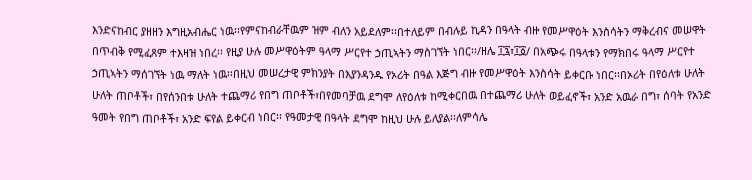እንድናከብር ያዘዘን እግዚአብሔር ነዉ፡፡የምናከብራቸዉም ዝም ብለን አይደለም፡፡በተለይም በብሉይ ኪዳን በዓላት ብዙ የመሥዋዕት እንስሳትን ማቅረብና መሠዋት በጥብቅ የሚፈጸም ተእዛዝ ነበረ፡፡ የዚያ ሁሉ መሥዋዕትም ዓላማ ሥርየተ ኃጢኣትን ማስገኘት ነበር፡፡/ዘሌ ፲፯፣፲፩/ በአጭሩ በዓላቱን የማክበሩ ዓላማ ሥርየተ ኃጢኣትን ማሰገኘት ነዉ ማለት ነዉ፡፡በዚህ መሠረታዊ ምክንያት በእያንዳንዱ የኦሪት በዓል እጅግ ብዙ የመሥዋዕት እንስሳት ይቀርቡ ነበር፡፡በኦሪት በየዕለቱ ሁለት ሁለት ጠቦቶች፣ በየሰንበቱ ሁለት ተጨማሪ የበግ ጠቦቶች፣በየመባቻዉ ደግሞ ለየዕለቱ ከሚቀርበዉ በተጨማሪ ሁለት ወይፈኖች፣ አንድ አዉራ በግ፣ ሰባት የአንድ ዓመት የበግ ጠቦቶች፣ አንድ ፍየል ይቀርብ ነበር፡፡ የዓመታዊ በዓላት ደግሞ ከዚህ ሁሉ ይለያል፡፡ለምሳሌ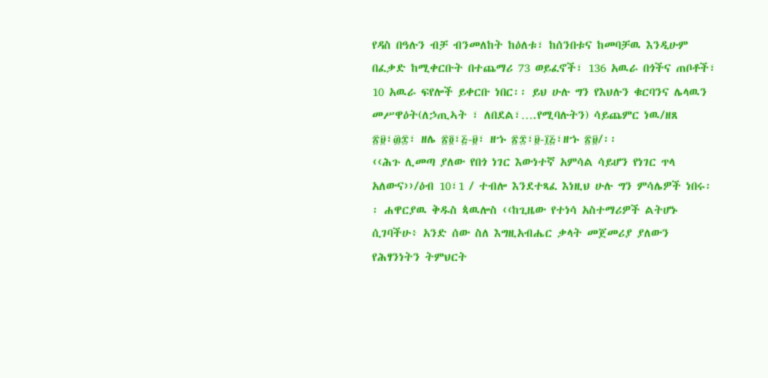የዳስ በዓሉን ብቻ ብንመለከት ከዕለቱ፣ ከሰንበቱና ከመባቻዉ እንዲሁም በፈቃድ ከሚቀርቡት በተጨማሪ 73 ወይፈኖች፣ 136 አዉራ በጎችና ጠቦቶች፣ 10 አዉራ ፍየሎች ይቀርቡ ነበር፡፡ ይህ ሁሉ ግን የእህሉን ቁርባንና ሌላዉን መሥዋዕት(ለኃጢኣት ፣ ለበደል፣….የሚባሉትን) ሳይጨምር ነዉ/ዘጸ ፳፱፣፴፰፣ ዘሌ ፳፬፣፭-፱፣ ዘኁ ፳፰፣፱-፲፭፣ዘኁ ፳፱/፡፡
‹‹ሕጉ ሊመጣ ያለው የበጎ ነገር እውነተኛ አምሳል ሳይሆን የነገር ጥላ አለውና››/ዕብ 10፣1 / ተብሎ እንደተጻፈ እነዚህ ሁሉ ግን ምሳሌዎች ነበሩ፡፡ ሐዋርያዉ ቅዱስ ጳዉሎስ ‹‹ከጊዜው የተነሳ አስተማሪዎች ልትሆኑ ሲገባችሁ፥ አንድ ሰው ስለ እግዚአብሔር ቃላት መጀመሪያ ያለውን የሕፃንነትን ትምህርት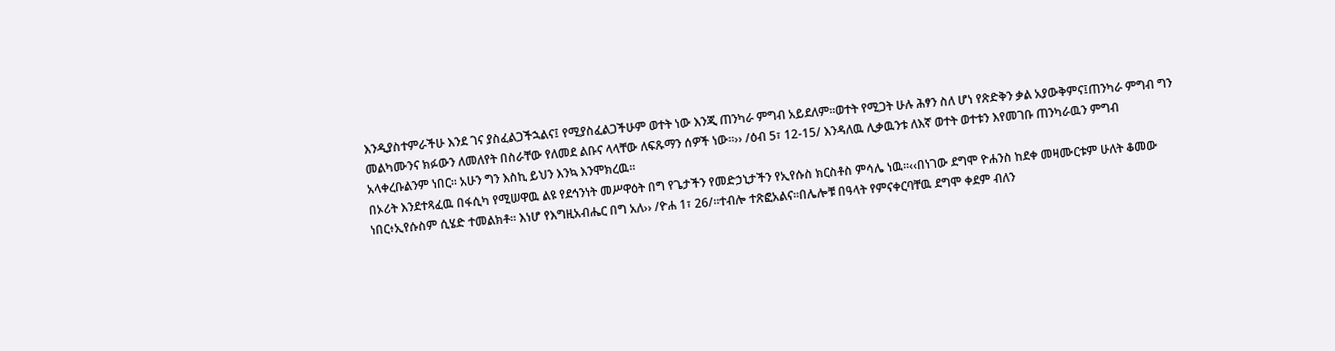እንዲያስተምራችሁ እንደ ገና ያስፈልጋችኋልና፤ የሚያስፈልጋችሁም ወተት ነው እንጂ ጠንካራ ምግብ አይደለም።ወተት የሚጋት ሁሉ ሕፃን ስለ ሆነ የጽድቅን ቃል አያውቅምና፤ጠንካራ ምግብ ግን መልካሙንና ክፉውን ለመለየት በስራቸው የለመደ ልቡና ላላቸው ለፍጹማን ሰዎች ነው።›› /ዕብ 5፣ 12-15/ እንዳለዉ ሊቃዉንቱ ለእኛ ወተት ወተቱን እየመገቡ ጠንካራዉን ምግብ አላቀረቡልንም ነበር፡፡ አሁን ግን እስኪ ይህን እንኳ እንሞክረዉ፡፡
በኦሪት እንደተጻፈዉ በፋሲካ የሚሠዋዉ ልዩ የደኅንነት መሥዋዕት በግ የጌታችን የመድኃኒታችን የኢየሱስ ክርስቶስ ምሳሌ ነዉ፡፡‹‹በነገው ደግሞ ዮሐንስ ከደቀ መዛሙርቱም ሁለት ቆመው ነበር፥ኢየሱስም ሲሄድ ተመልክቶ። እነሆ የእግዚአብሔር በግ አለ›› /ዮሐ 1፣ 26/።ተብሎ ተጽፎአልና፡፡በሌሎቹ በዓላት የምናቀርባቸዉ ደግሞ ቀደም ብለን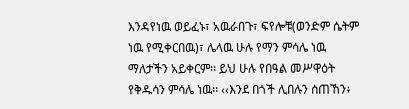እንዳየነዉ ወይፈኑ፣ አዉራበጉ፣ ፍየሎቹ(ወንድም ሴትም ነዉ የሚቀርበዉ)፣ ሌላዉ ሁሉ የማን ምሳሌ ነዉ ማለታችን አይቀርም፡፡ ይህ ሁሉ የበዓል መሥዋዕት የቅዱሳን ምሳሌ ነዉ፡፡ ‹‹እንደ በጎች ሊበሉን ሰጠኸን፥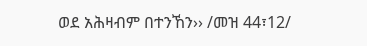ወደ አሕዛብም በተንኸን›› /መዝ 44፣12/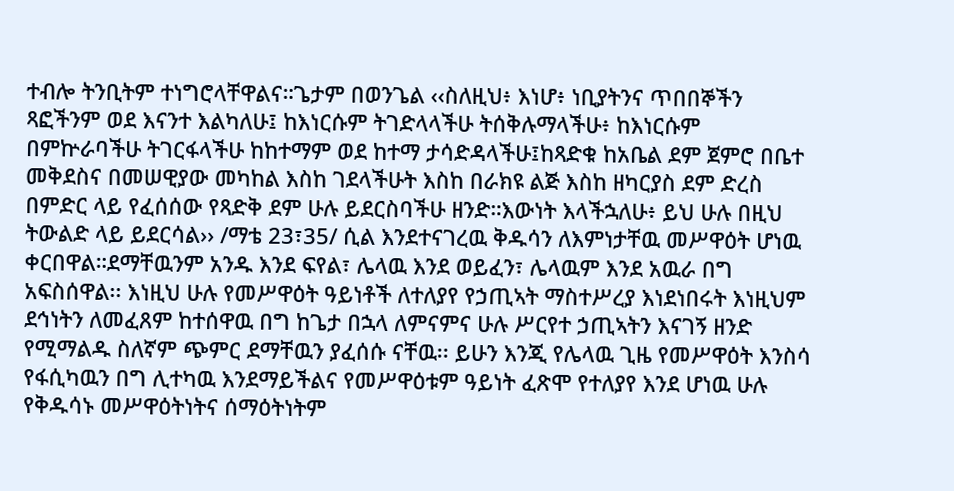ተብሎ ትንቢትም ተነግሮላቸዋልና።ጌታም በወንጌል ‹‹ስለዚህ፥ እነሆ፥ ነቢያትንና ጥበበኞችን ጻፎችንም ወደ እናንተ እልካለሁ፤ ከእነርሱም ትገድላላችሁ ትሰቅሉማላችሁ፥ ከእነርሱም በምኵራባችሁ ትገርፋላችሁ ከከተማም ወደ ከተማ ታሳድዳላችሁ፤ከጻድቁ ከአቤል ደም ጀምሮ በቤተ መቅደስና በመሠዊያው መካከል እስከ ገደላችሁት እስከ በራክዩ ልጅ እስከ ዘካርያስ ደም ድረስ በምድር ላይ የፈሰሰው የጻድቅ ደም ሁሉ ይደርስባችሁ ዘንድ።እውነት እላችኋለሁ፥ ይህ ሁሉ በዚህ ትውልድ ላይ ይደርሳል›› /ማቴ 23፣35/ ሲል እንደተናገረዉ ቅዱሳን ለእምነታቸዉ መሥዋዕት ሆነዉ ቀርበዋል።ደማቸዉንም አንዱ እንደ ፍየል፣ ሌላዉ እንደ ወይፈን፣ ሌላዉም እንደ አዉራ በግ አፍስሰዋል፡፡ እነዚህ ሁሉ የመሥዋዕት ዓይነቶች ለተለያየ የኃጢኣት ማስተሥረያ እነደነበሩት እነዚህም ደኅነትን ለመፈጸም ከተሰዋዉ በግ ከጌታ በኋላ ለምናምና ሁሉ ሥርየተ ኃጢኣትን እናገኝ ዘንድ የሚማልዱ ስለኛም ጭምር ደማቸዉን ያፈሰሱ ናቸዉ፡፡ ይሁን እንጂ የሌላዉ ጊዜ የመሥዋዕት እንስሳ የፋሲካዉን በግ ሊተካዉ እንደማይችልና የመሥዋዕቱም ዓይነት ፈጽሞ የተለያየ እንደ ሆነዉ ሁሉ የቅዱሳኑ መሥዋዕትነትና ሰማዕትነትም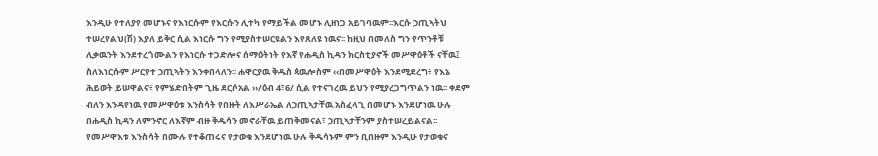እንዲሁ የተለያየ መሆኑና የእነርሱም የእርሱን ሊተካ የማይችል መሆኑ ሊዘነጋ አይገባዉም፡፡እርሱ ኃጢኣትህ ተሠረየልህ(ሽ) እያለ ይቅር ሲል እነርሱ ግን የሚያስተሠርዩልን እየጸለዩ ነዉና፡፡ ከዚህ በመለስ ግን የጥንቶቹ ሊቃዉንት እንደተረጎሙልን የእነርሱ ተጋድሎና ሰማዕትነት የእኛ የሐዲስ ኪዳን ክርስቲያኖች መሥዋዕቶች ናቸዉ፤ ስለእነርሱም ሥርየተ ኃጢኣትን እንቀበላለን፡፡ ሐዋርያዉ ቅዱስ ጳዉሎስም ‹‹በመሥዋዕት እንደሚደረግ፥ የእኔ ሕይወት ይሠዋልና፥ የምሄድበትም ጊዜ ደርሶአል ››/ዕብ 4፣6/ ሲል የተናገረዉ ይህን የሚያረጋግጥልን ነዉ፡፡ ቀደም ብለን እንዳየነዉ የመሥዋዕቱ እንስሳት የበዙት ለእሥራኤል ለኃጢኣታቸዉ አስፈላጊ በመሆኑ እንደሆነዉ ሁሉ በሐዲስ ኪዳን ለምንኖር ለእኛም ብዙ ቅዱሳን መኖራቸዉ ይጠቅመናል፣ ኃጢኣታቸንም ያስተሠረይልናል፡፡ የመሥዋእቱ እንስሳት በሙሉ የተቆጠሩና የታወቁ እንደሆነዉ ሁሉ ቅዱሳኑም ምን ቢበዙም እንዲሁ የታወቁና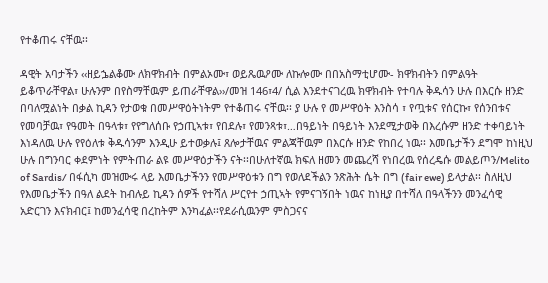የተቆጠሩ ናቸዉ፡፡

ዳዊት አባታችን ‹‹ዘይኌልቆሙ ለክዋክብት በምልኦሙ፣ ወይጼዉዖሙ ለኩሎሙ በበአስማቲሆሙ- ክዋክብትን በምልዓት ይቆጥራቸዋል፣ ሁሉንም በየስማቸዉም ይጠራቸዋል››/መዝ 146፣4/ ሲል እንደተናገረዉ ክዋክብት የተባሉ ቅዱሳን ሁሉ በእርሱ ዘንድ በባለሟልነት በቃል ኪዳን የታወቁ በመሥዋዕትነትም የተቆጠሩ ናቸዉ፡፡ ያ ሁሉ የ መሥዋዕት እንስሳ ፣ የጧቱና የሰርኩ፣ የሰንበቱና የመባቻዉ፣ የዓመት በዓላቱ፣ የየግለሰቡ የኃጢኣቱ፣ የበደሉ፣ የመንጻቱ፣…በዓይነት በዓይነት እንደሚታወቅ በእረሱም ዘንድ ተቀባይነት እነዳለዉ ሁሉ የየዕለቱ ቅዱሳንም እንዲሁ ይተወቃሉ፤ ጸሎታቸዉና ምልጃቸዉም በእርሱ ዘንድ የከበረ ነዉ፡፡ እመቤታችን ደግሞ ከነዚህ ሁሉ በግንባር ቀደምነት የምትጠራ ልዩ መሥዋዕታችን ናት፡፡በሁለተኛዉ ክፍለ ዘመን መጨረሻ የነበረዉ የሰረዴሱ መልይጦን/Melito of Sardis/ በፋሲካ መዝሙሩ ላይ እመቤታችንን የመሥዋዕቱን በግ የወለደችልን ንጽሕት ሴት በግ (fair ewe) ይላታል፡፡ ስለዚህ የእመቤታችን በዓለ ልደት ከብሉይ ኪዳን ሰዎች የተሻለ ሥርየተ ኃጢኣት የምናገኝበት ነዉና ከነዚያ በተሻለ በዓላችንን መንፈሳዊ አድርገን እናክብር፤ ከመንፈሳዊ በረከትም እንካፈል፡፡የደራሲዉንም ምስጋናና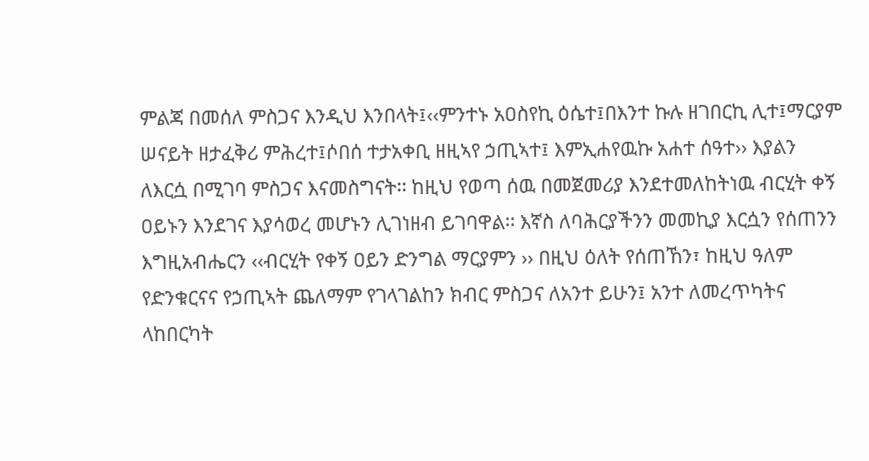ምልጃ በመሰለ ምስጋና እንዲህ እንበላት፤‹‹ምንተኑ አዐስየኪ ዕሴተ፤በእንተ ኩሉ ዘገበርኪ ሊተ፤ማርያም ሠናይት ዘታፈቅሪ ምሕረተ፤ሶበሰ ተታአቀቢ ዘዚኣየ ኃጢኣተ፤ እምኢሐየዉኩ አሐተ ሰዓተ›› እያልን ለእርሷ በሚገባ ምስጋና እናመስግናት፡፡ ከዚህ የወጣ ሰዉ በመጀመሪያ እንደተመለከትነዉ ብርሂት ቀኝ ዐይኑን እንደገና እያሳወረ መሆኑን ሊገነዘብ ይገባዋል፡፡ እኛስ ለባሕርያችንን መመኪያ እርሷን የሰጠንን እግዚአብሔርን ‹‹ብርሂት የቀኝ ዐይን ድንግል ማርያምን ›› በዚህ ዕለት የሰጠኸን፣ ከዚህ ዓለም የድንቁርናና የኃጢኣት ጨለማም የገላገልከን ክብር ምስጋና ለአንተ ይሁን፤ አንተ ለመረጥካትና ላከበርካት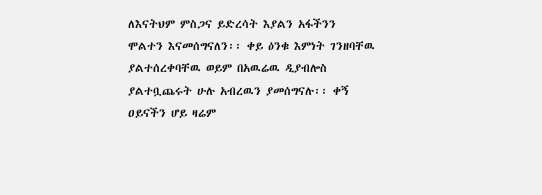ለእናትህም ምስጋና ይድረሳት እያልን አፋችንን ሞልተን እናመሰግናለን፡፡ ቀይ ዕንቁ እምነት ገንዘባቸዉ ያልተሰረቀባቸዉ ወይም በአዉሬዉ ዲያብሎስ ያልተቧጨሩት ሁሉ አብረዉን ያመሰግናሉ፡፡ ቀኝ ዐይናችን ሆይ ዛሬም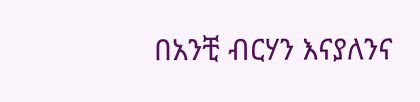በአንቺ ብርሃን እናያለንና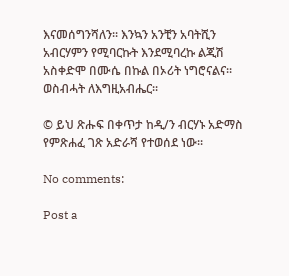እናመሰግንሻለን፡፡ እንኳን አንቺን አባትሺን አብርሃምን የሚባርኩት እንደሚባረኩ ልጂሽ አስቀድሞ በሙሴ በኩል በኦሪት ነግሮናልና፡፡
ወስብሓት ለእግዚአብሔር፡፡

© ይህ ጽሑፍ በቀጥታ ከዲ/ን ብርሃኑ አድማስ የምጽሐፈ ገጽ አድራሻ የተወሰደ ነው፡፡

No comments:

Post a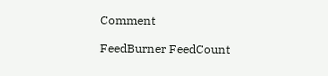Comment

FeedBurner FeedCount